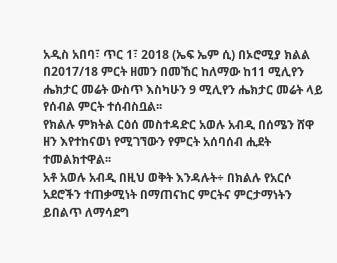አዲስ አበባ፣ ጥር 1፣ 2018 (ኤፍ ኤም ሲ) በኦሮሚያ ክልል በ2017/18 ምርት ዘመን በመኸር ከለማው ከ11 ሚሊየን ሔክታር መሬት ውስጥ እስካሁን 9 ሚሊየን ሔክታር መሬት ላይ የሰብል ምርት ተሰብስቧል፡፡
የክልሉ ምክትል ርዕሰ መስተዳድር አወሉ አብዲ በሰሜን ሸዋ ዘን እየተከናወነ የሚገኘውን የምርት አሰባሰብ ሒደት ተመልክተዋል፡፡
አቶ አወሉ አብዲ በዚህ ወቅት እንዳሉት÷ በክልሉ የአርሶ አደሮችን ተጠቃሚነት በማጠናከር ምርትና ምርታማነትን ይበልጥ ለማሳደግ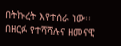በትኩረት እየተሰራ ነው፡፡
በዘርፉ የተሻሻሉና ዘመናዊ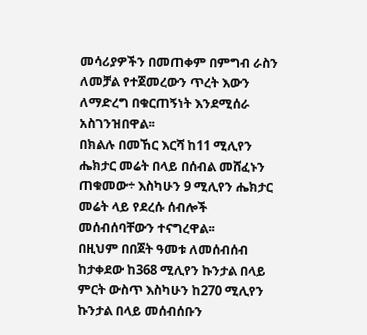መሳሪያዎችን በመጠቀም በምግብ ራስን ለመቻል የተጀመረውን ጥረት እውን ለማድረግ በቁርጠኝነት እንደሚሰራ አስገንዝበዋል፡፡
በክልሉ በመኸር እርሻ ከ11 ሚሊየን ሔክታር መሬት በላይ በሰብል መሸፈኑን ጠቁመው÷ እስካሁን 9 ሚሊየን ሔክታር መሬት ላይ የደረሱ ሰብሎች መሰብሰባቸውን ተናግረዋል፡፡
በዚህም በበጀት ዓመቱ ለመሰብሰብ ከታቀደው ከ368 ሚሊየን ኩንታል በላይ ምርት ውስጥ እስካሁን ከ270 ሚሊየን ኩንታል በላይ መሰብሰቡን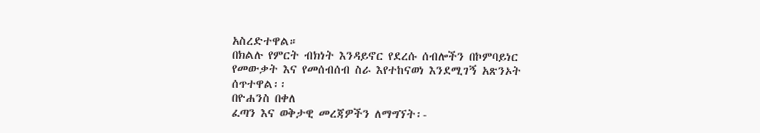አስረድተዋል።
በክልሉ የምርት ብክነት እንዳይኖር የደረሱ ሰብሎችን በኮምባይነር የመውቃት እና የመሰብሰብ ስራ እየተከናወነ እንደሚገኝ አጽንኦት ሰጥተዋል፡፡
በዮሐንስ በቀለ
ፈጣን እና ወቅታዊ መረጃዎችን ለማግኘት፡-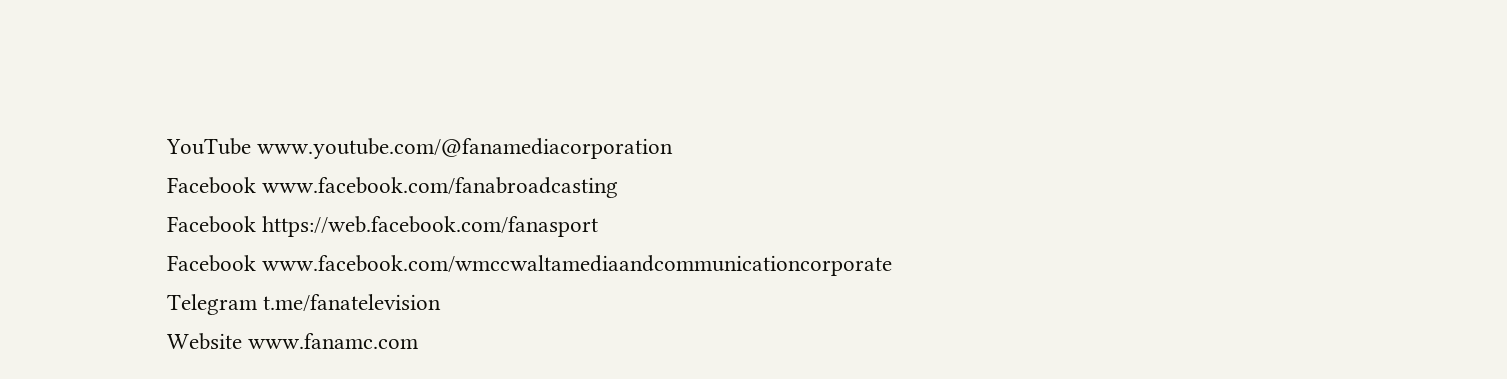YouTube www.youtube.com/@fanamediacorporation
Facebook www.facebook.com/fanabroadcasting
Facebook https://web.facebook.com/fanasport
Facebook www.facebook.com/wmccwaltamediaandcommunicationcorporate
Telegram t.me/fanatelevision
Website www.fanamc.com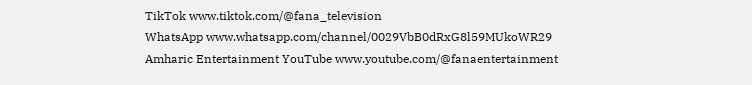TikTok www.tiktok.com/@fana_television
WhatsApp www.whatsapp.com/channel/0029VbB0dRxG8l59MUkoWR29
Amharic Entertainment YouTube www.youtube.com/@fanaentertainment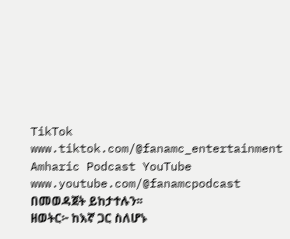TikTok www.tiktok.com/@fanamc_entertainment
Amharic Podcast YouTube www.youtube.com/@fanamcpodcast በመወዳጀት ይከታተሉን፡፡
ዘወትር፦ ከእኛ ጋር ስለሆኑ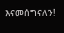እናመሰግናለን!